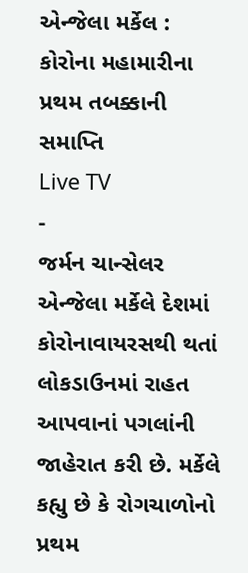એન્જેલા મર્કેલ : કોરોના મહામારીના પ્રથમ તબક્કાની સમાપ્તિ
Live TV
-
જર્મન ચાન્સેલર એન્જેલા મર્કેલે દેશમાં કોરોનાવાયરસથી થતાં લોકડાઉનમાં રાહત આપવાનાં પગલાંની જાહેરાત કરી છે. મર્કેલે કહ્યુ છે કે રોગચાળોનો પ્રથમ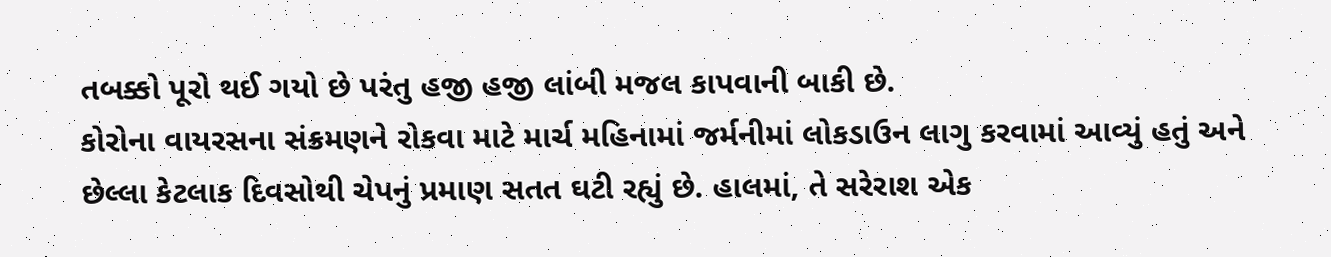તબક્કો પૂરો થઈ ગયો છે પરંતુ હજી હજી લાંબી મજલ કાપવાની બાકી છે.
કોરોના વાયરસના સંક્રમણને રોકવા માટે માર્ચ મહિનામાં જર્મનીમાં લોકડાઉન લાગુ કરવામાં આવ્યું હતું અને છેલ્લા કેટલાક દિવસોથી ચેપનું પ્રમાણ સતત ઘટી રહ્યું છે. હાલમાં, તે સરેરાશ એક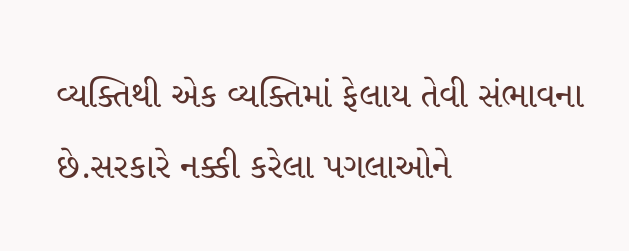વ્યક્તિથી એક વ્યક્તિમાં ફેલાય તેવી સંભાવના છે.સરકારે નક્કી કરેલા પગલાઓને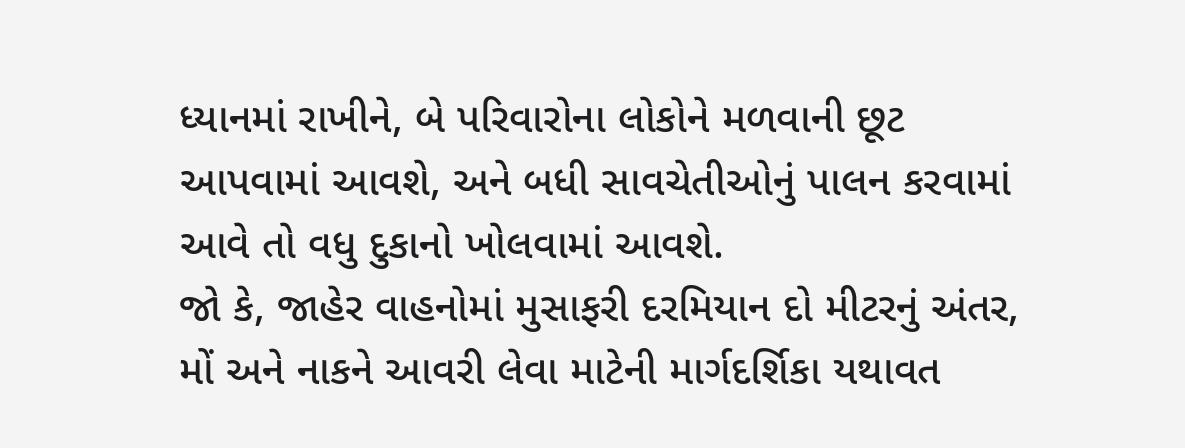ધ્યાનમાં રાખીને, બે પરિવારોના લોકોને મળવાની છૂટ આપવામાં આવશે, અને બધી સાવચેતીઓનું પાલન કરવામાં આવે તો વધુ દુકાનો ખોલવામાં આવશે.
જો કે, જાહેર વાહનોમાં મુસાફરી દરમિયાન દો મીટરનું અંતર, મોં અને નાકને આવરી લેવા માટેની માર્ગદર્શિકા યથાવત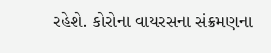રહેશે. કોરોના વાયરસના સંક્રમણના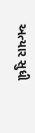અત્યાર સુધી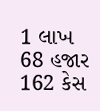1 લાખ 68 હજાર 162 કેસ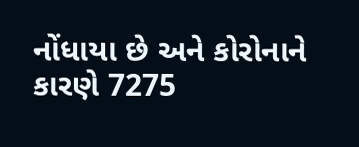નોંધાયા છે અને કોરોનાને કારણે 7275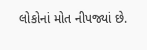લોકોનાં મોત નીપજ્યાં છે.